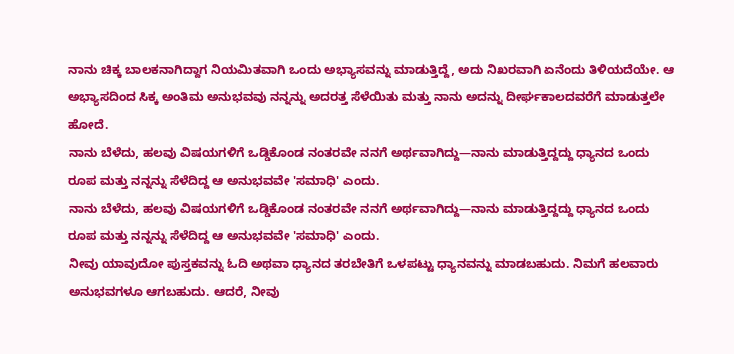ನಾನು ಚಿಕ್ಕ ಬಾಲಕನಾಗಿದ್ದಾಗ ನಿಯಮಿತವಾಗಿ ಒಂದು ಅಭ್ಯಾಸವನ್ನು ಮಾಡುತ್ತಿದ್ದೆ, ಅದು ನಿಖರವಾಗಿ ಏನೆಂದು ತಿಳಿಯದೆಯೇ. ಆ ಅಭ್ಯಾಸದಿಂದ ಸಿಕ್ಕ ಅಂತಿಮ ಅನುಭವವು ನನ್ನನ್ನು ಅದರತ್ತ ಸೆಳೆಯಿತು ಮತ್ತು ನಾನು ಅದನ್ನು ದೀರ್ಘಕಾಲದವರೆಗೆ ಮಾಡುತ್ತಲೇ ಹೋದೆ.
ನಾನು ಬೆಳೆದು, ಹಲವು ವಿಷಯಗಳಿಗೆ ಒಡ್ಡಿಕೊಂಡ ನಂತರವೇ ನನಗೆ ಅರ್ಥವಾಗಿದ್ದು—ನಾನು ಮಾಡುತ್ತಿದ್ದದ್ದು ಧ್ಯಾನದ ಒಂದು ರೂಪ ಮತ್ತು ನನ್ನನ್ನು ಸೆಳೆದಿದ್ದ ಆ ಅನುಭವವೇ 'ಸಮಾಧಿ' ಎಂದು.
ನಾನು ಬೆಳೆದು, ಹಲವು ವಿಷಯಗಳಿಗೆ ಒಡ್ಡಿಕೊಂಡ ನಂತರವೇ ನನಗೆ ಅರ್ಥವಾಗಿದ್ದು—ನಾನು ಮಾಡುತ್ತಿದ್ದದ್ದು ಧ್ಯಾನದ ಒಂದು ರೂಪ ಮತ್ತು ನನ್ನನ್ನು ಸೆಳೆದಿದ್ದ ಆ ಅನುಭವವೇ 'ಸಮಾಧಿ' ಎಂದು.
ನೀವು ಯಾವುದೋ ಪುಸ್ತಕವನ್ನು ಓದಿ ಅಥವಾ ಧ್ಯಾನದ ತರಬೇತಿಗೆ ಒಳಪಟ್ಟು ಧ್ಯಾನವನ್ನು ಮಾಡಬಹುದು. ನಿಮಗೆ ಹಲವಾರು ಅನುಭವಗಳೂ ಆಗಬಹುದು. ಆದರೆ, ನೀವು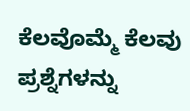ಕೆಲವೊಮ್ಮೆ ಕೆಲವು ಪ್ರಶ್ನೆಗಳನ್ನು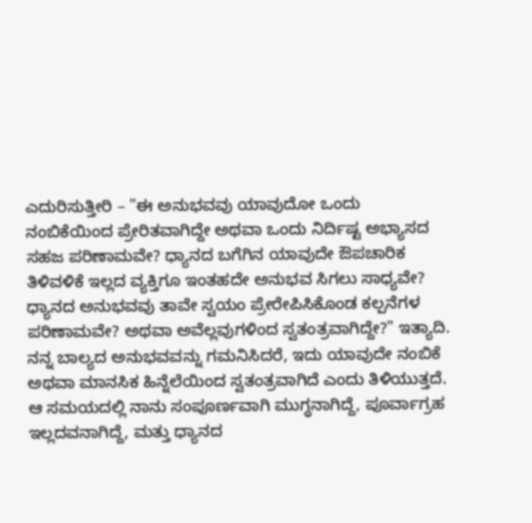ಎದುರಿಸುತ್ತೀರಿ – "ಈ ಅನುಭವವು ಯಾವುದೋ ಒಂದು ನಂಬಿಕೆಯಿಂದ ಪ್ರೇರಿತವಾಗಿದ್ದೇ ಅಥವಾ ಒಂದು ನಿರ್ದಿಷ್ಟ ಅಭ್ಯಾಸದ ಸಹಜ ಪರಿಣಾಮವೇ? ಧ್ಯಾನದ ಬಗೆಗಿನ ಯಾವುದೇ ಔಪಚಾರಿಕ ತಿಳಿವಳಿಕೆ ಇಲ್ಲದ ವ್ಯಕ್ತಿಗೂ ಇಂತಹದೇ ಅನುಭವ ಸಿಗಲು ಸಾಧ್ಯವೇ? ಧ್ಯಾನದ ಅನುಭವವು ತಾವೇ ಸ್ವಯಂ ಪ್ರೇರೇಪಿಸಿಕೊಂಡ ಕಲ್ಪನೆಗಳ ಪರಿಣಾಮವೇ? ಅಥವಾ ಅವೆಲ್ಲವುಗಳಿಂದ ಸ್ವತಂತ್ರವಾಗಿದ್ದೇ?" ಇತ್ಯಾದಿ.
ನನ್ನ ಬಾಲ್ಯದ ಅನುಭವವನ್ನು ಗಮನಿಸಿದರೆ, ಇದು ಯಾವುದೇ ನಂಬಿಕೆ ಅಥವಾ ಮಾನಸಿಕ ಹಿನ್ನೆಲೆಯಿಂದ ಸ್ವತಂತ್ರವಾಗಿದೆ ಎಂದು ತಿಳಿಯುತ್ತದೆ. ಆ ಸಮಯದಲ್ಲಿ ನಾನು ಸಂಪೂರ್ಣವಾಗಿ ಮುಗ್ಧನಾಗಿದ್ದೆ, ಪೂರ್ವಾಗ್ರಹ ಇಲ್ಲದವನಾಗಿದ್ದೆ, ಮತ್ತು ಧ್ಯಾನದ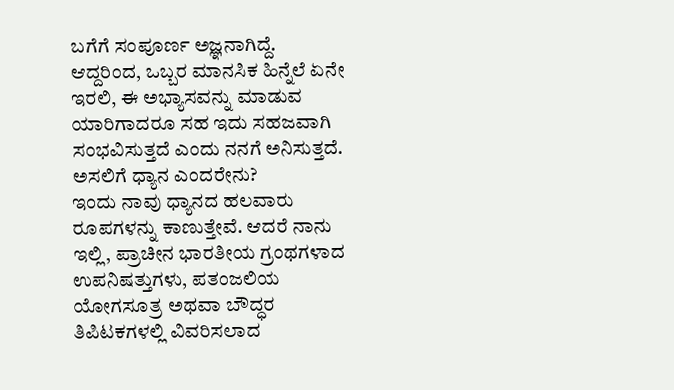ಬಗೆಗೆ ಸಂಪೂರ್ಣ ಅಜ್ಞನಾಗಿದ್ದೆ.
ಆದ್ದರಿಂದ, ಒಬ್ಬರ ಮಾನಸಿಕ ಹಿನ್ನೆಲೆ ಏನೇ ಇರಲಿ, ಈ ಅಭ್ಯಾಸವನ್ನು ಮಾಡುವ ಯಾರಿಗಾದರೂ ಸಹ ಇದು ಸಹಜವಾಗಿ ಸಂಭವಿಸುತ್ತದೆ ಎಂದು ನನಗೆ ಅನಿಸುತ್ತದೆ.
ಅಸಲಿಗೆ ಧ್ಯಾನ ಎಂದರೇನು?
ಇಂದು ನಾವು ಧ್ಯಾನದ ಹಲವಾರು ರೂಪಗಳನ್ನು ಕಾಣುತ್ತೇವೆ. ಆದರೆ ನಾನು ಇಲ್ಲಿ, ಪ್ರಾಚೀನ ಭಾರತೀಯ ಗ್ರಂಥಗಳಾದ ಉಪನಿಷತ್ತುಗಳು, ಪತಂಜಲಿಯ ಯೋಗಸೂತ್ರ ಅಥವಾ ಬೌದ್ಧರ ತಿಪಿಟಕಗಳಲ್ಲಿ ವಿವರಿಸಲಾದ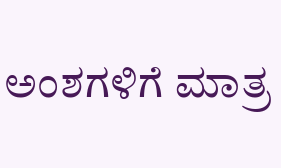ಅಂಶಗಳಿಗೆ ಮಾತ್ರ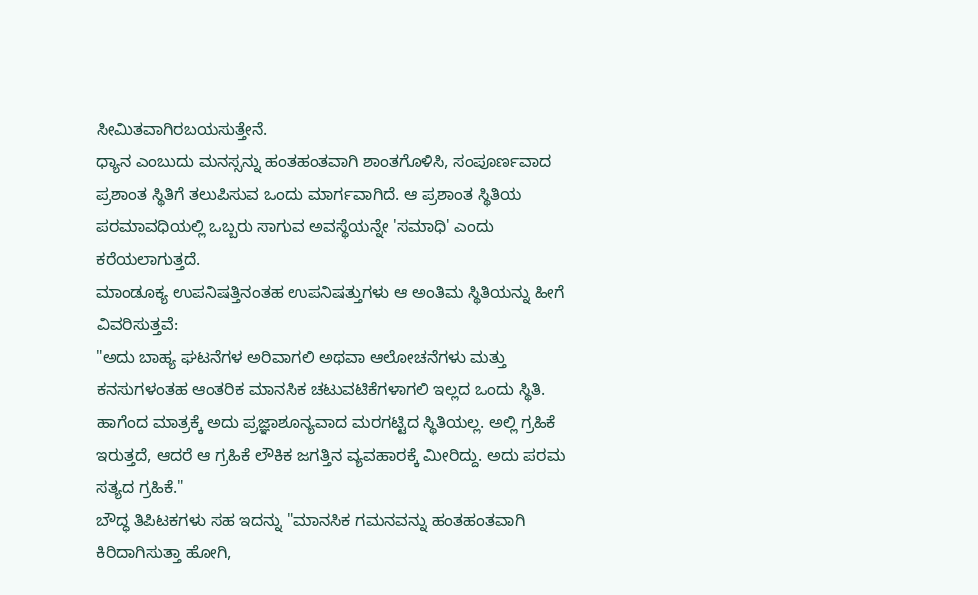ಸೀಮಿತವಾಗಿರಬಯಸುತ್ತೇನೆ.
ಧ್ಯಾನ ಎಂಬುದು ಮನಸ್ಸನ್ನು ಹಂತಹಂತವಾಗಿ ಶಾಂತಗೊಳಿಸಿ, ಸಂಪೂರ್ಣವಾದ ಪ್ರಶಾಂತ ಸ್ಥಿತಿಗೆ ತಲುಪಿಸುವ ಒಂದು ಮಾರ್ಗವಾಗಿದೆ. ಆ ಪ್ರಶಾಂತ ಸ್ಥಿತಿಯ ಪರಮಾವಧಿಯಲ್ಲಿ ಒಬ್ಬರು ಸಾಗುವ ಅವಸ್ಥೆಯನ್ನೇ 'ಸಮಾಧಿ' ಎಂದು ಕರೆಯಲಾಗುತ್ತದೆ.
ಮಾಂಡೂಕ್ಯ ಉಪನಿಷತ್ತಿನಂತಹ ಉಪನಿಷತ್ತುಗಳು ಆ ಅಂತಿಮ ಸ್ಥಿತಿಯನ್ನು ಹೀಗೆ ವಿವರಿಸುತ್ತವೆ:
"ಅದು ಬಾಹ್ಯ ಘಟನೆಗಳ ಅರಿವಾಗಲಿ ಅಥವಾ ಆಲೋಚನೆಗಳು ಮತ್ತು ಕನಸುಗಳಂತಹ ಆಂತರಿಕ ಮಾನಸಿಕ ಚಟುವಟಿಕೆಗಳಾಗಲಿ ಇಲ್ಲದ ಒಂದು ಸ್ಥಿತಿ. ಹಾಗೆಂದ ಮಾತ್ರಕ್ಕೆ ಅದು ಪ್ರಜ್ಞಾಶೂನ್ಯವಾದ ಮರಗಟ್ಟಿದ ಸ್ಥಿತಿಯಲ್ಲ. ಅಲ್ಲಿ ಗ್ರಹಿಕೆ ಇರುತ್ತದೆ, ಆದರೆ ಆ ಗ್ರಹಿಕೆ ಲೌಕಿಕ ಜಗತ್ತಿನ ವ್ಯವಹಾರಕ್ಕೆ ಮೀರಿದ್ದು. ಅದು ಪರಮ ಸತ್ಯದ ಗ್ರಹಿಕೆ."
ಬೌದ್ಧ ತಿಪಿಟಕಗಳು ಸಹ ಇದನ್ನು "ಮಾನಸಿಕ ಗಮನವನ್ನು ಹಂತಹಂತವಾಗಿ ಕಿರಿದಾಗಿಸುತ್ತಾ ಹೋಗಿ,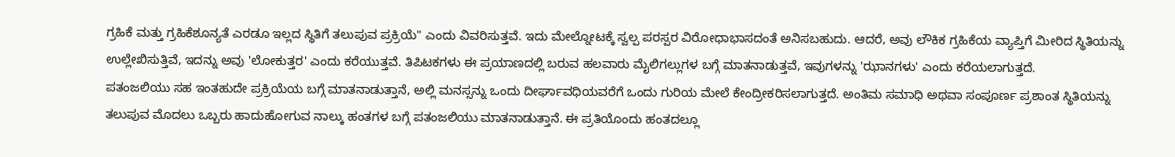ಗ್ರಹಿಕೆ ಮತ್ತು ಗ್ರಹಿಕೆಶೂನ್ಯತೆ ಎರಡೂ ಇಲ್ಲದ ಸ್ಥಿತಿಗೆ ತಲುಪುವ ಪ್ರಕ್ರಿಯೆ" ಎಂದು ವಿವರಿಸುತ್ತವೆ. ಇದು ಮೇಲ್ನೋಟಕ್ಕೆ ಸ್ವಲ್ಪ ಪರಸ್ಪರ ವಿರೋಧಾಭಾಸದಂತೆ ಅನಿಸಬಹುದು. ಆದರೆ, ಅವು ಲೌಕಿಕ ಗ್ರಹಿಕೆಯ ವ್ಯಾಪ್ತಿಗೆ ಮೀರಿದ ಸ್ಥಿತಿಯನ್ನು ಉಲ್ಲೇಖಿಸುತ್ತಿವೆ, ಇದನ್ನು ಅವು 'ಲೋಕುತ್ತರ' ಎಂದು ಕರೆಯುತ್ತವೆ. ತಿಪಿಟಕಗಳು ಈ ಪ್ರಯಾಣದಲ್ಲಿ ಬರುವ ಹಲವಾರು ಮೈಲಿಗಲ್ಲುಗಳ ಬಗ್ಗೆ ಮಾತನಾಡುತ್ತವೆ, ಇವುಗಳನ್ನು 'ಝಾನಗಳು' ಎಂದು ಕರೆಯಲಾಗುತ್ತದೆ.
ಪತಂಜಲಿಯು ಸಹ ಇಂತಹುದೇ ಪ್ರಕ್ರಿಯೆಯ ಬಗ್ಗೆ ಮಾತನಾಡುತ್ತಾನೆ, ಅಲ್ಲಿ ಮನಸ್ಸನ್ನು ಒಂದು ದೀರ್ಘಾವಧಿಯವರೆಗೆ ಒಂದು ಗುರಿಯ ಮೇಲೆ ಕೇಂದ್ರೀಕರಿಸಲಾಗುತ್ತದೆ. ಅಂತಿಮ ಸಮಾಧಿ ಅಥವಾ ಸಂಪೂರ್ಣ ಪ್ರಶಾಂತ ಸ್ಥಿತಿಯನ್ನು ತಲುಪುವ ಮೊದಲು ಒಬ್ಬರು ಹಾದುಹೋಗುವ ನಾಲ್ಕು ಹಂತಗಳ ಬಗ್ಗೆ ಪತಂಜಲಿಯು ಮಾತನಾಡುತ್ತಾನೆ. ಈ ಪ್ರತಿಯೊಂದು ಹಂತದಲ್ಲೂ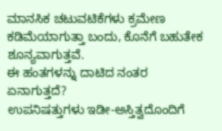ಮಾನಸಿಕ ಚಟುವಟಿಕೆಗಳು ಕ್ರಮೇಣ ಕಡಿಮೆಯಾಗುತ್ತಾ ಬಂದು, ಕೊನೆಗೆ ಬಹುತೇಕ ಶೂನ್ಯವಾಗುತ್ತವೆ.
ಈ ಹಂತಗಳನ್ನು ದಾಟಿದ ನಂತರ ಏನಾಗುತ್ತದೆ?
ಉಪನಿಷತ್ತುಗಳು ಇಡೀ-ಅಸ್ತಿತ್ವದೊಂದಿಗೆ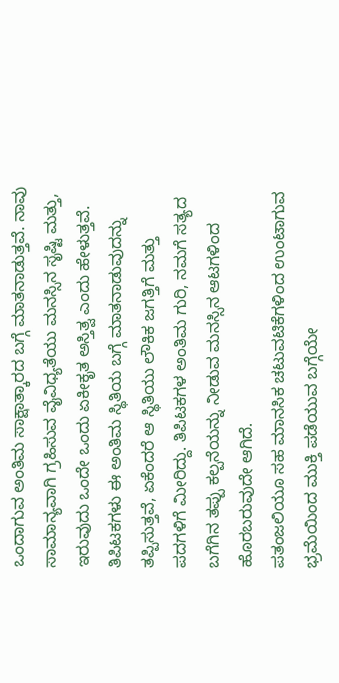ಒಂದಾಗುವ ಅಂತಿಮ ಸಾಕ್ಷಾತ್ಕಾರದ ಬಗ್ಗೆ ಮಾತನಾಡುತ್ತವೆ. ನಾವು ಸಾಮಾನ್ಯವಾಗಿ ಗ್ರಹಿಸುವ ವೈವಿಧ್ಯತೆಯು ಮನಸ್ಸಿನ ಸೃಷ್ಟಿ ಮತ್ತು, ಇರುವುದು ಒಂದೇ ಒಂದು ಏಕೀಕೃತ ಅಸ್ತಿತ್ವ ಎಂದು ಹೇಳುತ್ತವೆ.
ತಿಪಿಟಕಗಳು ಈ ಅಂತಿಮ ಸ್ಥಿತಿಯ ಬಗ್ಗೆ ಮಾತನಾಡುವುದನ್ನು ತಪ್ಪಿಸುತ್ತವೆ, ಏಕೆಂದರೆ ಆ ಸ್ಥಿತಿಯು ಲೌಕಿಕ ಜಗತ್ತಿಗೆ ಮತ್ತು ಪದಗಳಿಗೆ ಮೀರಿದ್ದು. ತಿಪಿಟಕಗಳ ಅಂತಿಮ ಗುರಿ, ನಮಗೆ ಸತ್ಯದ ಬಗೆಗಿನ ತಪ್ಪು ಕಲ್ಪನೆಯನ್ನು ನೀಡುವ ಮನಸ್ಸಿನ ಆಟಗಳಿಂದ ಹೊರಬರುವುದೇ ಆಗಿದೆ.
ಪತಂಜಲಿಯೂ ಸಹ ಮಾನಸಿಕ ಚಟುವಟಿಕೆಗಳಿಂದ ಉಂಟಾಗುವ ಭ್ರಮೆಯಿಂದ ಮುಕ್ತಿ ಪಡೆಯುವ ಬಗ್ಗೆಯೇ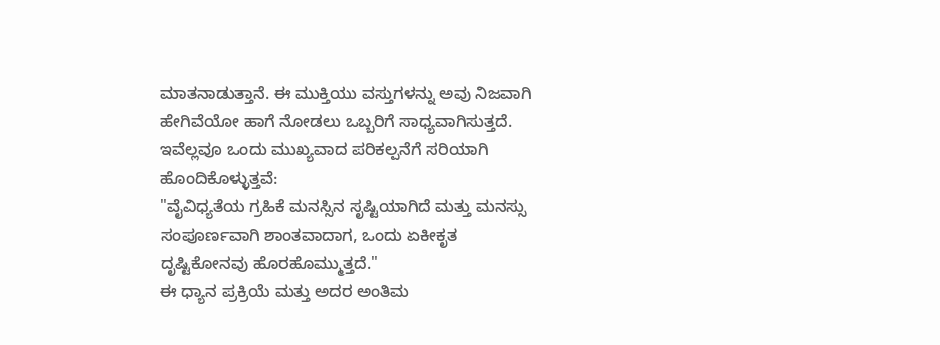ಮಾತನಾಡುತ್ತಾನೆ. ಈ ಮುಕ್ತಿಯು ವಸ್ತುಗಳನ್ನು ಅವು ನಿಜವಾಗಿ ಹೇಗಿವೆಯೋ ಹಾಗೆ ನೋಡಲು ಒಬ್ಬರಿಗೆ ಸಾಧ್ಯವಾಗಿಸುತ್ತದೆ.
ಇವೆಲ್ಲವೂ ಒಂದು ಮುಖ್ಯವಾದ ಪರಿಕಲ್ಪನೆಗೆ ಸರಿಯಾಗಿ ಹೊಂದಿಕೊಳ್ಳುತ್ತವೆ:
"ವೈವಿಧ್ಯತೆಯ ಗ್ರಹಿಕೆ ಮನಸ್ಸಿನ ಸೃಷ್ಟಿಯಾಗಿದೆ ಮತ್ತು ಮನಸ್ಸು ಸಂಪೂರ್ಣವಾಗಿ ಶಾಂತವಾದಾಗ, ಒಂದು ಏಕೀಕೃತ ದೃಷ್ಟಿಕೋನವು ಹೊರಹೊಮ್ಮುತ್ತದೆ."
ಈ ಧ್ಯಾನ ಪ್ರಕ್ರಿಯೆ ಮತ್ತು ಅದರ ಅಂತಿಮ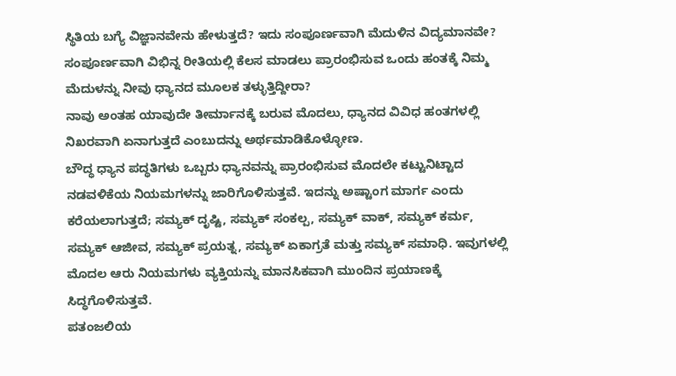ಸ್ಥಿತಿಯ ಬಗ್ಯೆ ವಿಜ್ಞಾನವೇನು ಹೇಳುತ್ತದೆ? ಇದು ಸಂಪೂರ್ಣವಾಗಿ ಮೆದುಳಿನ ವಿದ್ಯಮಾನವೇ? ಸಂಪೂರ್ಣವಾಗಿ ವಿಭಿನ್ನ ರೀತಿಯಲ್ಲಿ ಕೆಲಸ ಮಾಡಲು ಪ್ರಾರಂಭಿಸುವ ಒಂದು ಹಂತಕ್ಕೆ ನಿಮ್ಮ ಮೆದುಳನ್ನು ನೀವು ಧ್ಯಾನದ ಮೂಲಕ ತಳ್ಳುತ್ತಿದ್ದೀರಾ?
ನಾವು ಅಂತಹ ಯಾವುದೇ ತೀರ್ಮಾನಕ್ಕೆ ಬರುವ ಮೊದಲು, ಧ್ಯಾನದ ವಿವಿಧ ಹಂತಗಳಲ್ಲಿ ನಿಖರವಾಗಿ ಏನಾಗುತ್ತದೆ ಎಂಬುದನ್ನು ಅರ್ಥಮಾಡಿಕೊಳ್ಳೋಣ.
ಬೌದ್ಧ ಧ್ಯಾನ ಪದ್ಧತಿಗಳು ಒಬ್ಬರು ಧ್ಯಾನವನ್ನು ಪ್ರಾರಂಭಿಸುವ ಮೊದಲೇ ಕಟ್ಟುನಿಟ್ಟಾದ ನಡವಳಿಕೆಯ ನಿಯಮಗಳನ್ನು ಜಾರಿಗೊಳಿಸುತ್ತವೆ. ಇದನ್ನು ಅಷ್ಟಾಂಗ ಮಾರ್ಗ ಎಂದು ಕರೆಯಲಾಗುತ್ತದೆ; ಸಮ್ಯಕ್ ದೃಷ್ಟಿ, ಸಮ್ಯಕ್ ಸಂಕಲ್ಪ, ಸಮ್ಯಕ್ ವಾಕ್, ಸಮ್ಯಕ್ ಕರ್ಮ, ಸಮ್ಯಕ್ ಆಜೀವ, ಸಮ್ಯಕ್ ಪ್ರಯತ್ನ, ಸಮ್ಯಕ್ ಏಕಾಗ್ರತೆ ಮತ್ತು ಸಮ್ಯಕ್ ಸಮಾಧಿ. ಇವುಗಳಲ್ಲಿ ಮೊದಲ ಆರು ನಿಯಮಗಳು ವ್ಯಕ್ತಿಯನ್ನು ಮಾನಸಿಕವಾಗಿ ಮುಂದಿನ ಪ್ರಯಾಣಕ್ಕೆ ಸಿದ್ಧಗೊಳಿಸುತ್ತವೆ.
ಪತಂಜಲಿಯ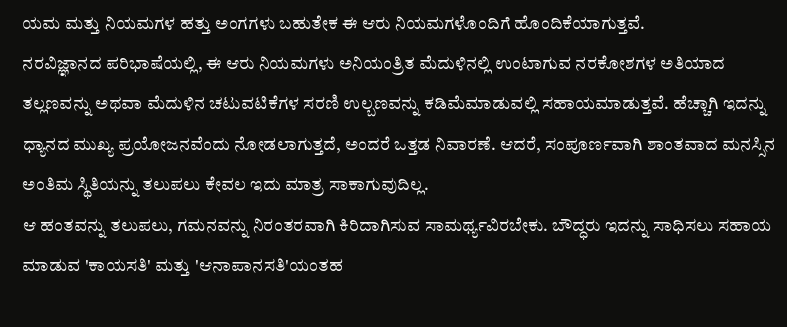ಯಮ ಮತ್ತು ನಿಯಮಗಳ ಹತ್ತು ಅಂಗಗಳು ಬಹುತೇಕ ಈ ಆರು ನಿಯಮಗಳೊಂದಿಗೆ ಹೊಂದಿಕೆಯಾಗುತ್ತವೆ.
ನರವಿಜ್ಞಾನದ ಪರಿಭಾಷೆಯಲ್ಲಿ, ಈ ಆರು ನಿಯಮಗಳು ಅನಿಯಂತ್ರಿತ ಮೆದುಳಿನಲ್ಲಿ ಉಂಟಾಗುವ ನರಕೋಶಗಳ ಅತಿಯಾದ ತಲ್ಲಣವನ್ನು ಅಥವಾ ಮೆದುಳಿನ ಚಟುವಟಿಕೆಗಳ ಸರಣಿ ಉಲ್ಬಣವನ್ನು ಕಡಿಮೆಮಾಡುವಲ್ಲಿ ಸಹಾಯಮಾಡುತ್ತವೆ. ಹೆಚ್ಚಾಗಿ ಇದನ್ನು ಧ್ಯಾನದ ಮುಖ್ಯ ಪ್ರಯೋಜನವೆಂದು ನೋಡಲಾಗುತ್ತದೆ, ಅಂದರೆ ಒತ್ತಡ ನಿವಾರಣೆ. ಆದರೆ, ಸಂಪೂರ್ಣವಾಗಿ ಶಾಂತವಾದ ಮನಸ್ಸಿನ ಅಂತಿಮ ಸ್ಥಿತಿಯನ್ನು ತಲುಪಲು ಕೇವಲ ಇದು ಮಾತ್ರ ಸಾಕಾಗುವುದಿಲ್ಲ.
ಆ ಹಂತವನ್ನು ತಲುಪಲು, ಗಮನವನ್ನು ನಿರಂತರವಾಗಿ ಕಿರಿದಾಗಿಸುವ ಸಾಮರ್ಥ್ಯವಿರಬೇಕು. ಬೌದ್ಧರು ಇದನ್ನು ಸಾಧಿಸಲು ಸಹಾಯ ಮಾಡುವ 'ಕಾಯಸತಿ' ಮತ್ತು 'ಆನಾಪಾನಸತಿ'ಯಂತಹ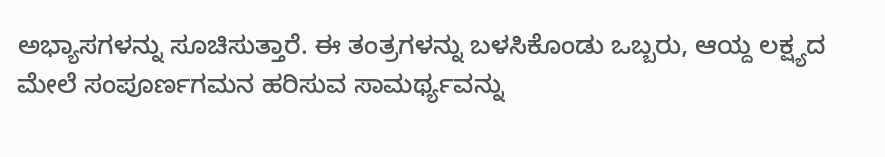ಅಭ್ಯಾಸಗಳನ್ನು ಸೂಚಿಸುತ್ತಾರೆ. ಈ ತಂತ್ರಗಳನ್ನು ಬಳಸಿಕೊಂಡು ಒಬ್ಬರು, ಆಯ್ದ ಲಕ್ಷ್ಯದ ಮೇಲೆ ಸಂಪೂರ್ಣಗಮನ ಹರಿಸುವ ಸಾಮರ್ಥ್ಯವನ್ನು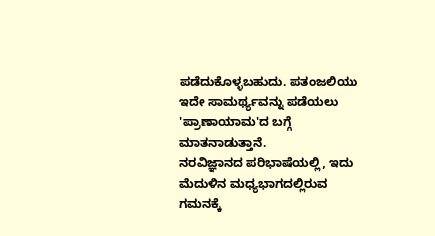ಪಡೆದುಕೊಳ್ಳಬಹುದು. ಪತಂಜಲಿಯು ಇದೇ ಸಾಮರ್ಥ್ಯವನ್ನು ಪಡೆಯಲು 'ಪ್ರಾಣಾಯಾಮ'ದ ಬಗ್ಗೆ ಮಾತನಾಡುತ್ತಾನೆ.
ನರವಿಜ್ಞಾನದ ಪರಿಭಾಷೆಯಲ್ಲಿ, ಇದು ಮೆದುಳಿನ ಮಧ್ಯಭಾಗದಲ್ಲಿರುವ ಗಮನಕ್ಕೆ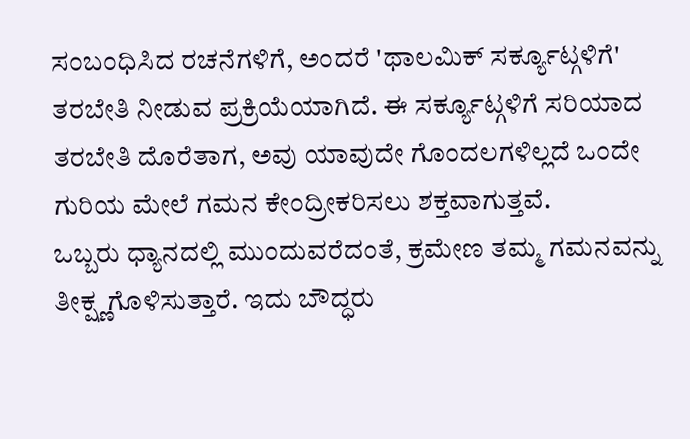ಸಂಬಂಧಿಸಿದ ರಚನೆಗಳಿಗೆ, ಅಂದರೆ 'ಥಾಲಮಿಕ್ ಸರ್ಕ್ಯೂಟ್ಗಳಿಗೆ' ತರಬೇತಿ ನೀಡುವ ಪ್ರಕ್ರಿಯೆಯಾಗಿದೆ. ಈ ಸರ್ಕ್ಯೂಟ್ಗಳಿಗೆ ಸರಿಯಾದ ತರಬೇತಿ ದೊರೆತಾಗ, ಅವು ಯಾವುದೇ ಗೊಂದಲಗಳಿಲ್ಲದೆ ಒಂದೇ ಗುರಿಯ ಮೇಲೆ ಗಮನ ಕೇಂದ್ರೀಕರಿಸಲು ಶಕ್ತವಾಗುತ್ತವೆ.
ಒಬ್ಬರು ಧ್ಯಾನದಲ್ಲಿ ಮುಂದುವರೆದಂತೆ, ಕ್ರಮೇಣ ತಮ್ಮ ಗಮನವನ್ನು ತೀಕ್ಷ್ಣಗೊಳಿಸುತ್ತಾರೆ. ಇದು ಬೌದ್ಧರು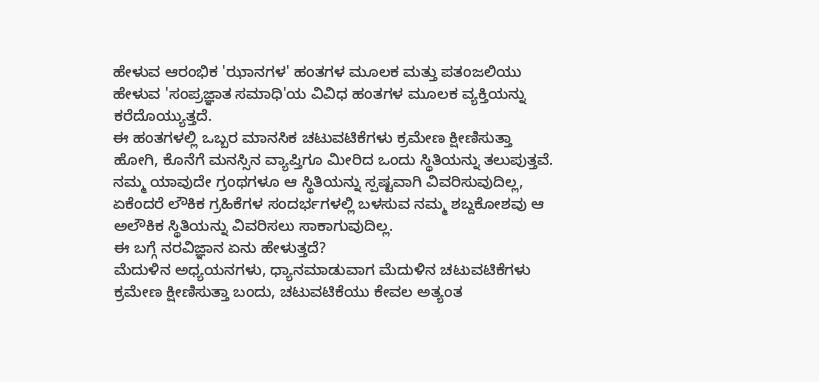ಹೇಳುವ ಆರಂಭಿಕ 'ಝಾನಗಳ' ಹಂತಗಳ ಮೂಲಕ ಮತ್ತು ಪತಂಜಲಿಯು ಹೇಳುವ 'ಸಂಪ್ರಜ್ಞಾತ ಸಮಾಧಿ'ಯ ವಿವಿಧ ಹಂತಗಳ ಮೂಲಕ ವ್ಯಕ್ತಿಯನ್ನು ಕರೆದೊಯ್ಯುತ್ತದೆ.
ಈ ಹಂತಗಳಲ್ಲಿ ಒಬ್ಬರ ಮಾನಸಿಕ ಚಟುವಟಿಕೆಗಳು ಕ್ರಮೇಣ ಕ್ಷೀಣಿಸುತ್ತಾ ಹೋಗಿ, ಕೊನೆಗೆ ಮನಸ್ಸಿನ ವ್ಯಾಪ್ತಿಗೂ ಮೀರಿದ ಒಂದು ಸ್ಥಿತಿಯನ್ನು ತಲುಪುತ್ತವೆ.
ನಮ್ಮ ಯಾವುದೇ ಗ್ರಂಥಗಳೂ ಆ ಸ್ಥಿತಿಯನ್ನು ಸ್ಪಷ್ಟವಾಗಿ ವಿವರಿಸುವುದಿಲ್ಲ, ಏಕೆಂದರೆ ಲೌಕಿಕ ಗ್ರಹಿಕೆಗಳ ಸಂದರ್ಭಗಳಲ್ಲಿ ಬಳಸುವ ನಮ್ಮ ಶಬ್ದಕೋಶವು ಆ ಅಲೌಕಿಕ ಸ್ಥಿತಿಯನ್ನು ವಿವರಿಸಲು ಸಾಕಾಗುವುದಿಲ್ಲ.
ಈ ಬಗ್ಗೆ ನರವಿಜ್ಞಾನ ಏನು ಹೇಳುತ್ತದೆ?
ಮೆದುಳಿನ ಅಧ್ಯಯನಗಳು, ಧ್ಯಾನಮಾಡುವಾಗ ಮೆದುಳಿನ ಚಟುವಟಿಕೆಗಳು ಕ್ರಮೇಣ ಕ್ಷೀಣಿಸುತ್ತಾ ಬಂದು, ಚಟುವಟಿಕೆಯು ಕೇವಲ ಅತ್ಯಂತ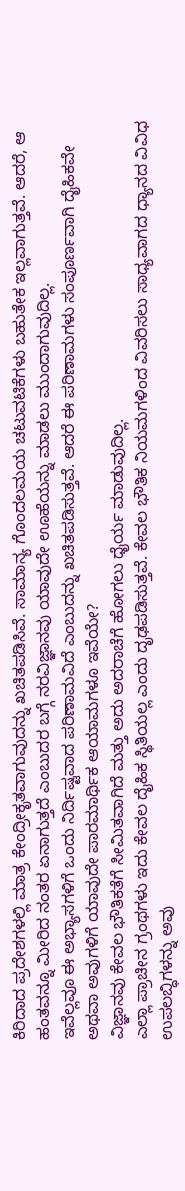ಕಿರಿದಾದ ಪ್ರದೇಶಗಳಲ್ಲಿ ಮಾತ್ರ ಕೇಂದ್ರೀಕೃತವಾಗುವುದನ್ನು ಖಚಿತಪಡಿಸಿವೆ. ಸಾಮಾನ್ಯ ಗೊಂದಲಮಯ ಚಟುವಟಿಕೆಗಳು ಬಹುತೇಕ ಇಲ್ಲವಾಗುತ್ತವೆ. ಆದರೆ, ಆ ಹಂತವನ್ನೂ ಮೀರಿದ ನಂತರ ಏನಾಗುತ್ತದೆ ಎಂಬುದರ ಬಗ್ಗೆ ನರವಿಜ್ಞಾನವು ಯಾವುದೇ ಊಹೆಯನ್ನು ಮಾಡಲು ಮುಂದಾಗುವುದಿಲ್ಲ.
ಇವೆಲ್ಲವೂ ಈ ಅಭ್ಯಾಸಗಳಿಗೆ ಒಂದು ನಿರ್ದಿಷ್ಟವಾದ ಪರಿಣಾಮವಿದೆ ಎಂಬುದನ್ನು ಖಚಿತಪಡಿಸುತ್ತವೆ. ಆದರೆ ಈ ಪರಿಣಾಮಗಳು ಸಂಪೂರ್ಣವಾಗಿ ದೈಹಿಕವೇ ಅಥವಾ ಅವುಗಳಿಗೆ ಯಾವುದೇ ಪಾರಮಾರ್ಥಿಕ ಆಯಾಮಗಳೂ ಇವೆಯೇ?
ವಿಜ್ಞಾನವು ಕೇವಲ ಭೌತಿಕತೆಗೆ ಸೀಮಿತವಾಗಿದೆ ಮತ್ತು ಅದು ಅದರಾಚೆಗೆ ಹೋಗಲು ಧೈರ್ಯ ಮಾಡುವುದಿಲ್ಲ.
ಎಲ್ಲಾ ಪ್ರಾಚೀನ ಗ್ರಂಥಗಳು ಇದು ಕೇವಲ ದೈಹಿಕ ಸ್ಥಿತಿಯಲ್ಲ ಎಂದು ದೃಢಪಡಿಸುತ್ತವೆ. ಕೇವಲ ಭೌತಿಕ ನಿಯಮಗಳಿಂದ ವಿವರಿಸಲು ಸಾಧ್ಯವಾಗದ ಧ್ಯಾನದ ವಿವಿಧ ಉಪಲಬ್ಧಿಗಳನ್ನು ಅವು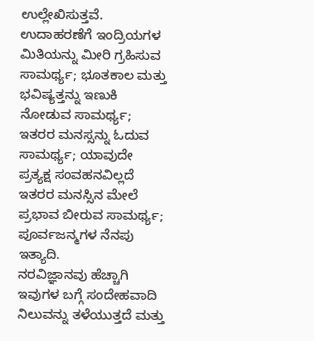ಉಲ್ಲೇಖಿಸುತ್ತವೆ. ಉದಾಹರಣೆಗೆ ಇಂದ್ರಿಯಗಳ ಮಿತಿಯನ್ನು ಮೀರಿ ಗ್ರಹಿಸುವ ಸಾಮರ್ಥ್ಯ; ಭೂತಕಾಲ ಮತ್ತು ಭವಿಷ್ಯತ್ತನ್ನು ಇಣುಕಿ ನೋಡುವ ಸಾಮರ್ಥ್ಯ; ಇತರರ ಮನಸ್ಸನ್ನು ಓದುವ ಸಾಮರ್ಥ್ಯ; ಯಾವುದೇ ಪ್ರತ್ಯಕ್ಷ ಸಂವಹನವಿಲ್ಲದೆ ಇತರರ ಮನಸ್ಸಿನ ಮೇಲೆ ಪ್ರಭಾವ ಬೀರುವ ಸಾಮರ್ಥ್ಯ; ಪೂರ್ವಜನ್ಮಗಳ ನೆನಪು ಇತ್ಯಾದಿ.
ನರವಿಜ್ಞಾನವು ಹೆಚ್ಚಾಗಿ ಇವುಗಳ ಬಗ್ಗೆ ಸಂದೇಹವಾದಿ ನಿಲುವನ್ನು ತಳೆಯುತ್ತದೆ ಮತ್ತು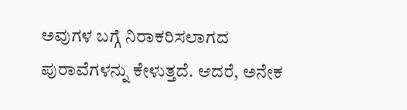ಅವುಗಳ ಬಗ್ಗೆ ನಿರಾಕರಿಸಲಾಗದ ಪುರಾವೆಗಳನ್ನು ಕೇಳುತ್ತದೆ. ಆದರೆ, ಅನೇಕ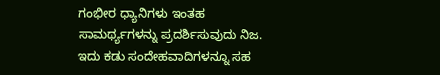ಗಂಭೀರ ಧ್ಯಾನಿಗಳು ಇಂತಹ ಸಾಮರ್ಥ್ಯಗಳನ್ನು ಪ್ರದರ್ಶಿಸುವುದು ನಿಜ. ಇದು ಕಡು ಸಂದೇಹವಾದಿಗಳನ್ನೂ ಸಹ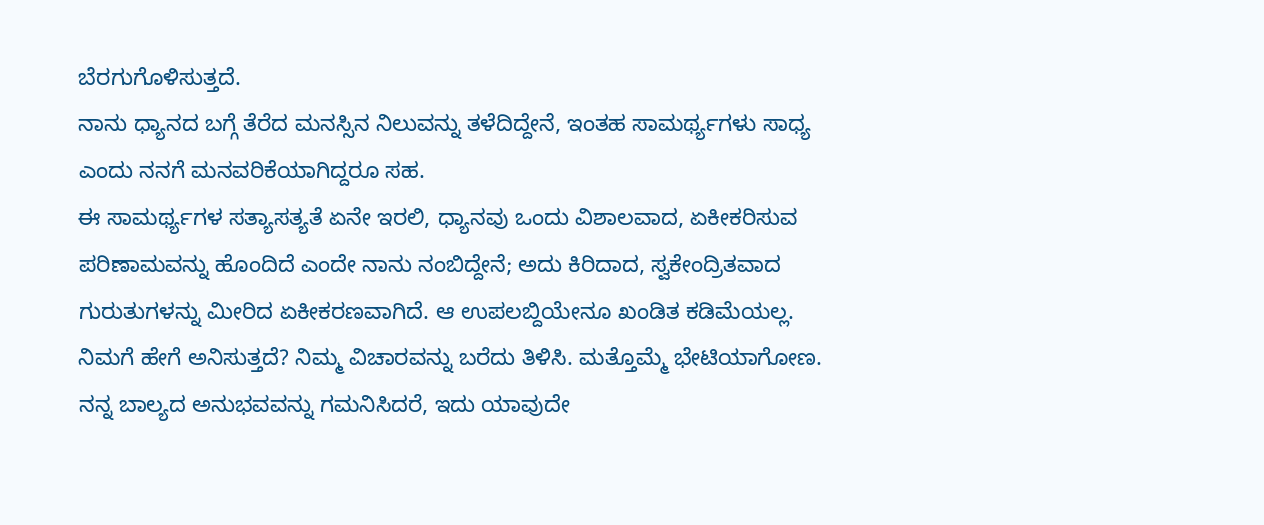ಬೆರಗುಗೊಳಿಸುತ್ತದೆ.
ನಾನು ಧ್ಯಾನದ ಬಗ್ಗೆ ತೆರೆದ ಮನಸ್ಸಿನ ನಿಲುವನ್ನು ತಳೆದಿದ್ದೇನೆ, ಇಂತಹ ಸಾಮರ್ಥ್ಯಗಳು ಸಾಧ್ಯ ಎಂದು ನನಗೆ ಮನವರಿಕೆಯಾಗಿದ್ದರೂ ಸಹ.
ಈ ಸಾಮರ್ಥ್ಯಗಳ ಸತ್ಯಾಸತ್ಯತೆ ಏನೇ ಇರಲಿ, ಧ್ಯಾನವು ಒಂದು ವಿಶಾಲವಾದ, ಏಕೀಕರಿಸುವ ಪರಿಣಾಮವನ್ನು ಹೊಂದಿದೆ ಎಂದೇ ನಾನು ನಂಬಿದ್ದೇನೆ; ಅದು ಕಿರಿದಾದ, ಸ್ವಕೇಂದ್ರಿತವಾದ ಗುರುತುಗಳನ್ನು ಮೀರಿದ ಏಕೀಕರಣವಾಗಿದೆ. ಆ ಉಪಲಬ್ದಿಯೇನೂ ಖಂಡಿತ ಕಡಿಮೆಯಲ್ಲ.
ನಿಮಗೆ ಹೇಗೆ ಅನಿಸುತ್ತದೆ? ನಿಮ್ಮ ವಿಚಾರವನ್ನು ಬರೆದು ತಿಳಿಸಿ. ಮತ್ತೊಮ್ಮೆ ಭೇಟಿಯಾಗೋಣ.
ನನ್ನ ಬಾಲ್ಯದ ಅನುಭವವನ್ನು ಗಮನಿಸಿದರೆ, ಇದು ಯಾವುದೇ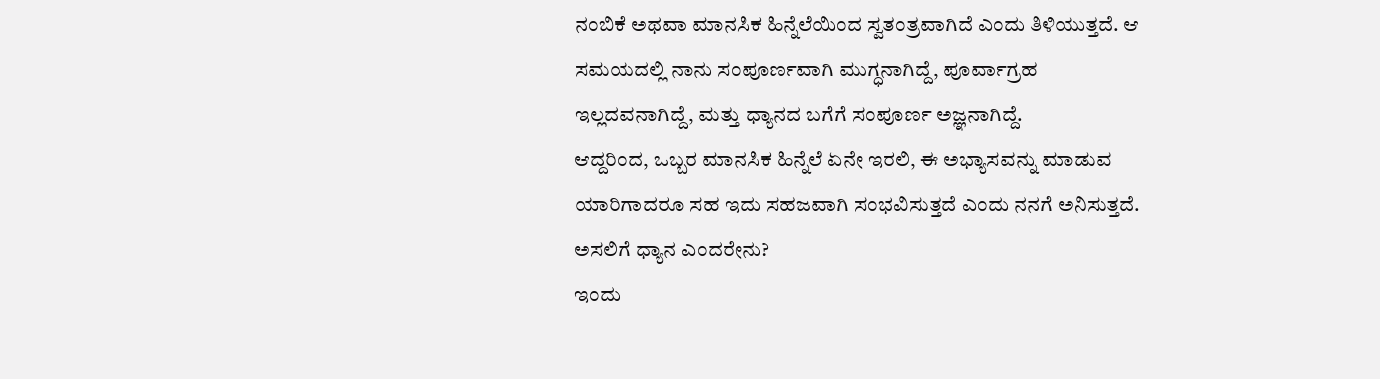ನಂಬಿಕೆ ಅಥವಾ ಮಾನಸಿಕ ಹಿನ್ನೆಲೆಯಿಂದ ಸ್ವತಂತ್ರವಾಗಿದೆ ಎಂದು ತಿಳಿಯುತ್ತದೆ. ಆ ಸಮಯದಲ್ಲಿ ನಾನು ಸಂಪೂರ್ಣವಾಗಿ ಮುಗ್ಧನಾಗಿದ್ದೆ, ಪೂರ್ವಾಗ್ರಹ ಇಲ್ಲದವನಾಗಿದ್ದೆ, ಮತ್ತು ಧ್ಯಾನದ ಬಗೆಗೆ ಸಂಪೂರ್ಣ ಅಜ್ಞನಾಗಿದ್ದೆ.
ಆದ್ದರಿಂದ, ಒಬ್ಬರ ಮಾನಸಿಕ ಹಿನ್ನೆಲೆ ಏನೇ ಇರಲಿ, ಈ ಅಭ್ಯಾಸವನ್ನು ಮಾಡುವ ಯಾರಿಗಾದರೂ ಸಹ ಇದು ಸಹಜವಾಗಿ ಸಂಭವಿಸುತ್ತದೆ ಎಂದು ನನಗೆ ಅನಿಸುತ್ತದೆ.
ಅಸಲಿಗೆ ಧ್ಯಾನ ಎಂದರೇನು?
ಇಂದು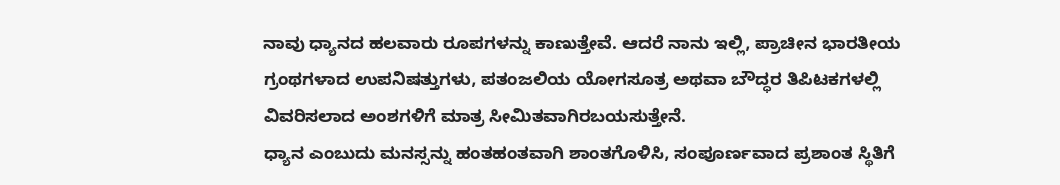ನಾವು ಧ್ಯಾನದ ಹಲವಾರು ರೂಪಗಳನ್ನು ಕಾಣುತ್ತೇವೆ. ಆದರೆ ನಾನು ಇಲ್ಲಿ, ಪ್ರಾಚೀನ ಭಾರತೀಯ ಗ್ರಂಥಗಳಾದ ಉಪನಿಷತ್ತುಗಳು, ಪತಂಜಲಿಯ ಯೋಗಸೂತ್ರ ಅಥವಾ ಬೌದ್ಧರ ತಿಪಿಟಕಗಳಲ್ಲಿ ವಿವರಿಸಲಾದ ಅಂಶಗಳಿಗೆ ಮಾತ್ರ ಸೀಮಿತವಾಗಿರಬಯಸುತ್ತೇನೆ.
ಧ್ಯಾನ ಎಂಬುದು ಮನಸ್ಸನ್ನು ಹಂತಹಂತವಾಗಿ ಶಾಂತಗೊಳಿಸಿ, ಸಂಪೂರ್ಣವಾದ ಪ್ರಶಾಂತ ಸ್ಥಿತಿಗೆ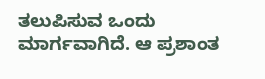ತಲುಪಿಸುವ ಒಂದು ಮಾರ್ಗವಾಗಿದೆ. ಆ ಪ್ರಶಾಂತ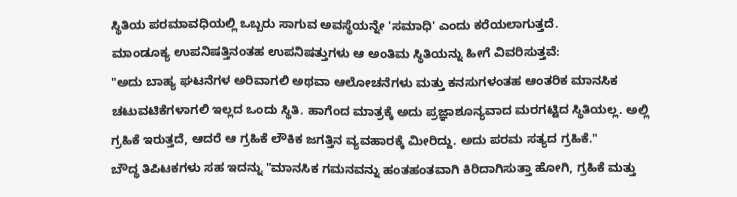ಸ್ಥಿತಿಯ ಪರಮಾವಧಿಯಲ್ಲಿ ಒಬ್ಬರು ಸಾಗುವ ಅವಸ್ಥೆಯನ್ನೇ 'ಸಮಾಧಿ' ಎಂದು ಕರೆಯಲಾಗುತ್ತದೆ.
ಮಾಂಡೂಕ್ಯ ಉಪನಿಷತ್ತಿನಂತಹ ಉಪನಿಷತ್ತುಗಳು ಆ ಅಂತಿಮ ಸ್ಥಿತಿಯನ್ನು ಹೀಗೆ ವಿವರಿಸುತ್ತವೆ:
"ಅದು ಬಾಹ್ಯ ಘಟನೆಗಳ ಅರಿವಾಗಲಿ ಅಥವಾ ಆಲೋಚನೆಗಳು ಮತ್ತು ಕನಸುಗಳಂತಹ ಆಂತರಿಕ ಮಾನಸಿಕ ಚಟುವಟಿಕೆಗಳಾಗಲಿ ಇಲ್ಲದ ಒಂದು ಸ್ಥಿತಿ. ಹಾಗೆಂದ ಮಾತ್ರಕ್ಕೆ ಅದು ಪ್ರಜ್ಞಾಶೂನ್ಯವಾದ ಮರಗಟ್ಟಿದ ಸ್ಥಿತಿಯಲ್ಲ. ಅಲ್ಲಿ ಗ್ರಹಿಕೆ ಇರುತ್ತದೆ, ಆದರೆ ಆ ಗ್ರಹಿಕೆ ಲೌಕಿಕ ಜಗತ್ತಿನ ವ್ಯವಹಾರಕ್ಕೆ ಮೀರಿದ್ದು. ಅದು ಪರಮ ಸತ್ಯದ ಗ್ರಹಿಕೆ."
ಬೌದ್ಧ ತಿಪಿಟಕಗಳು ಸಹ ಇದನ್ನು "ಮಾನಸಿಕ ಗಮನವನ್ನು ಹಂತಹಂತವಾಗಿ ಕಿರಿದಾಗಿಸುತ್ತಾ ಹೋಗಿ, ಗ್ರಹಿಕೆ ಮತ್ತು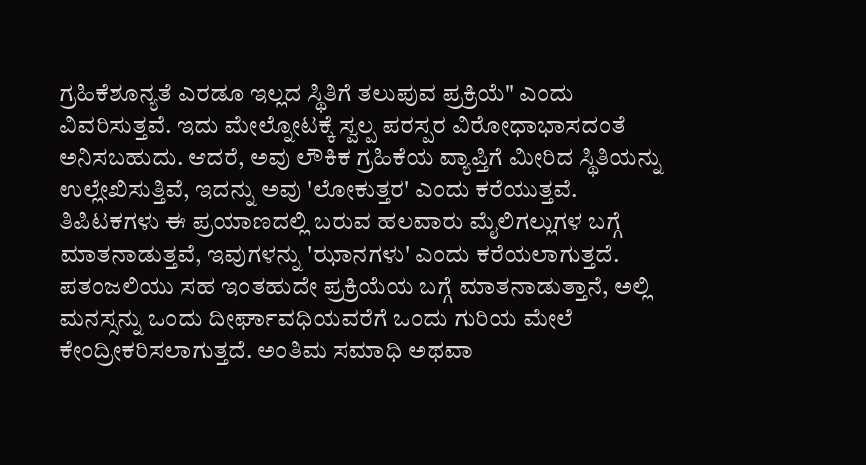ಗ್ರಹಿಕೆಶೂನ್ಯತೆ ಎರಡೂ ಇಲ್ಲದ ಸ್ಥಿತಿಗೆ ತಲುಪುವ ಪ್ರಕ್ರಿಯೆ" ಎಂದು ವಿವರಿಸುತ್ತವೆ. ಇದು ಮೇಲ್ನೋಟಕ್ಕೆ ಸ್ವಲ್ಪ ಪರಸ್ಪರ ವಿರೋಧಾಭಾಸದಂತೆ ಅನಿಸಬಹುದು. ಆದರೆ, ಅವು ಲೌಕಿಕ ಗ್ರಹಿಕೆಯ ವ್ಯಾಪ್ತಿಗೆ ಮೀರಿದ ಸ್ಥಿತಿಯನ್ನು ಉಲ್ಲೇಖಿಸುತ್ತಿವೆ, ಇದನ್ನು ಅವು 'ಲೋಕುತ್ತರ' ಎಂದು ಕರೆಯುತ್ತವೆ. ತಿಪಿಟಕಗಳು ಈ ಪ್ರಯಾಣದಲ್ಲಿ ಬರುವ ಹಲವಾರು ಮೈಲಿಗಲ್ಲುಗಳ ಬಗ್ಗೆ ಮಾತನಾಡುತ್ತವೆ, ಇವುಗಳನ್ನು 'ಝಾನಗಳು' ಎಂದು ಕರೆಯಲಾಗುತ್ತದೆ.
ಪತಂಜಲಿಯು ಸಹ ಇಂತಹುದೇ ಪ್ರಕ್ರಿಯೆಯ ಬಗ್ಗೆ ಮಾತನಾಡುತ್ತಾನೆ, ಅಲ್ಲಿ ಮನಸ್ಸನ್ನು ಒಂದು ದೀರ್ಘಾವಧಿಯವರೆಗೆ ಒಂದು ಗುರಿಯ ಮೇಲೆ ಕೇಂದ್ರೀಕರಿಸಲಾಗುತ್ತದೆ. ಅಂತಿಮ ಸಮಾಧಿ ಅಥವಾ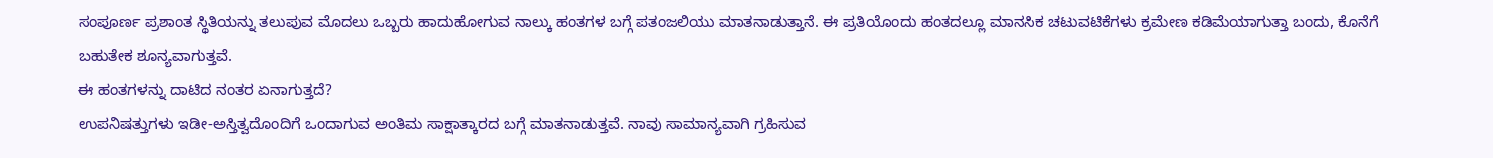ಸಂಪೂರ್ಣ ಪ್ರಶಾಂತ ಸ್ಥಿತಿಯನ್ನು ತಲುಪುವ ಮೊದಲು ಒಬ್ಬರು ಹಾದುಹೋಗುವ ನಾಲ್ಕು ಹಂತಗಳ ಬಗ್ಗೆ ಪತಂಜಲಿಯು ಮಾತನಾಡುತ್ತಾನೆ. ಈ ಪ್ರತಿಯೊಂದು ಹಂತದಲ್ಲೂ ಮಾನಸಿಕ ಚಟುವಟಿಕೆಗಳು ಕ್ರಮೇಣ ಕಡಿಮೆಯಾಗುತ್ತಾ ಬಂದು, ಕೊನೆಗೆ ಬಹುತೇಕ ಶೂನ್ಯವಾಗುತ್ತವೆ.
ಈ ಹಂತಗಳನ್ನು ದಾಟಿದ ನಂತರ ಏನಾಗುತ್ತದೆ?
ಉಪನಿಷತ್ತುಗಳು ಇಡೀ-ಅಸ್ತಿತ್ವದೊಂದಿಗೆ ಒಂದಾಗುವ ಅಂತಿಮ ಸಾಕ್ಷಾತ್ಕಾರದ ಬಗ್ಗೆ ಮಾತನಾಡುತ್ತವೆ. ನಾವು ಸಾಮಾನ್ಯವಾಗಿ ಗ್ರಹಿಸುವ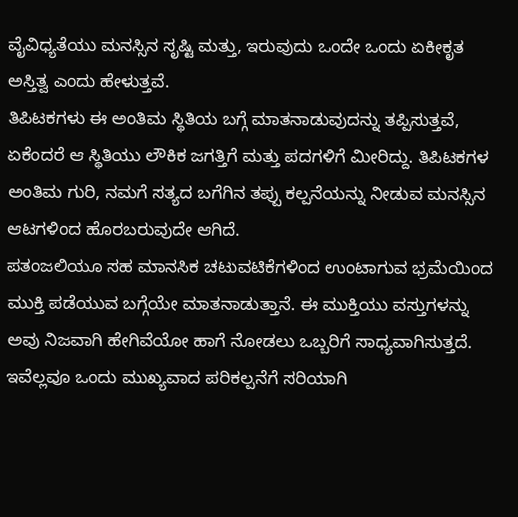ವೈವಿಧ್ಯತೆಯು ಮನಸ್ಸಿನ ಸೃಷ್ಟಿ ಮತ್ತು, ಇರುವುದು ಒಂದೇ ಒಂದು ಏಕೀಕೃತ ಅಸ್ತಿತ್ವ ಎಂದು ಹೇಳುತ್ತವೆ.
ತಿಪಿಟಕಗಳು ಈ ಅಂತಿಮ ಸ್ಥಿತಿಯ ಬಗ್ಗೆ ಮಾತನಾಡುವುದನ್ನು ತಪ್ಪಿಸುತ್ತವೆ, ಏಕೆಂದರೆ ಆ ಸ್ಥಿತಿಯು ಲೌಕಿಕ ಜಗತ್ತಿಗೆ ಮತ್ತು ಪದಗಳಿಗೆ ಮೀರಿದ್ದು. ತಿಪಿಟಕಗಳ ಅಂತಿಮ ಗುರಿ, ನಮಗೆ ಸತ್ಯದ ಬಗೆಗಿನ ತಪ್ಪು ಕಲ್ಪನೆಯನ್ನು ನೀಡುವ ಮನಸ್ಸಿನ ಆಟಗಳಿಂದ ಹೊರಬರುವುದೇ ಆಗಿದೆ.
ಪತಂಜಲಿಯೂ ಸಹ ಮಾನಸಿಕ ಚಟುವಟಿಕೆಗಳಿಂದ ಉಂಟಾಗುವ ಭ್ರಮೆಯಿಂದ ಮುಕ್ತಿ ಪಡೆಯುವ ಬಗ್ಗೆಯೇ ಮಾತನಾಡುತ್ತಾನೆ. ಈ ಮುಕ್ತಿಯು ವಸ್ತುಗಳನ್ನು ಅವು ನಿಜವಾಗಿ ಹೇಗಿವೆಯೋ ಹಾಗೆ ನೋಡಲು ಒಬ್ಬರಿಗೆ ಸಾಧ್ಯವಾಗಿಸುತ್ತದೆ.
ಇವೆಲ್ಲವೂ ಒಂದು ಮುಖ್ಯವಾದ ಪರಿಕಲ್ಪನೆಗೆ ಸರಿಯಾಗಿ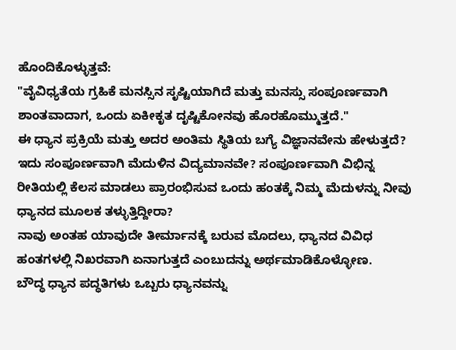ಹೊಂದಿಕೊಳ್ಳುತ್ತವೆ:
"ವೈವಿಧ್ಯತೆಯ ಗ್ರಹಿಕೆ ಮನಸ್ಸಿನ ಸೃಷ್ಟಿಯಾಗಿದೆ ಮತ್ತು ಮನಸ್ಸು ಸಂಪೂರ್ಣವಾಗಿ ಶಾಂತವಾದಾಗ, ಒಂದು ಏಕೀಕೃತ ದೃಷ್ಟಿಕೋನವು ಹೊರಹೊಮ್ಮುತ್ತದೆ."
ಈ ಧ್ಯಾನ ಪ್ರಕ್ರಿಯೆ ಮತ್ತು ಅದರ ಅಂತಿಮ ಸ್ಥಿತಿಯ ಬಗ್ಯೆ ವಿಜ್ಞಾನವೇನು ಹೇಳುತ್ತದೆ? ಇದು ಸಂಪೂರ್ಣವಾಗಿ ಮೆದುಳಿನ ವಿದ್ಯಮಾನವೇ? ಸಂಪೂರ್ಣವಾಗಿ ವಿಭಿನ್ನ ರೀತಿಯಲ್ಲಿ ಕೆಲಸ ಮಾಡಲು ಪ್ರಾರಂಭಿಸುವ ಒಂದು ಹಂತಕ್ಕೆ ನಿಮ್ಮ ಮೆದುಳನ್ನು ನೀವು ಧ್ಯಾನದ ಮೂಲಕ ತಳ್ಳುತ್ತಿದ್ದೀರಾ?
ನಾವು ಅಂತಹ ಯಾವುದೇ ತೀರ್ಮಾನಕ್ಕೆ ಬರುವ ಮೊದಲು, ಧ್ಯಾನದ ವಿವಿಧ ಹಂತಗಳಲ್ಲಿ ನಿಖರವಾಗಿ ಏನಾಗುತ್ತದೆ ಎಂಬುದನ್ನು ಅರ್ಥಮಾಡಿಕೊಳ್ಳೋಣ.
ಬೌದ್ಧ ಧ್ಯಾನ ಪದ್ಧತಿಗಳು ಒಬ್ಬರು ಧ್ಯಾನವನ್ನು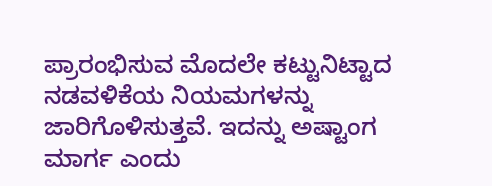ಪ್ರಾರಂಭಿಸುವ ಮೊದಲೇ ಕಟ್ಟುನಿಟ್ಟಾದ ನಡವಳಿಕೆಯ ನಿಯಮಗಳನ್ನು ಜಾರಿಗೊಳಿಸುತ್ತವೆ. ಇದನ್ನು ಅಷ್ಟಾಂಗ ಮಾರ್ಗ ಎಂದು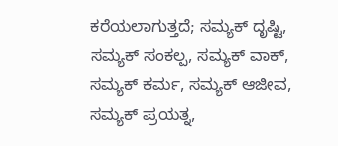ಕರೆಯಲಾಗುತ್ತದೆ; ಸಮ್ಯಕ್ ದೃಷ್ಟಿ, ಸಮ್ಯಕ್ ಸಂಕಲ್ಪ, ಸಮ್ಯಕ್ ವಾಕ್, ಸಮ್ಯಕ್ ಕರ್ಮ, ಸಮ್ಯಕ್ ಆಜೀವ, ಸಮ್ಯಕ್ ಪ್ರಯತ್ನ,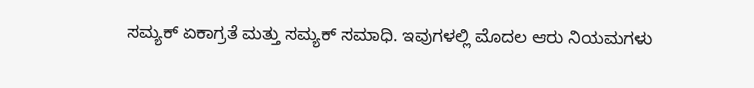ಸಮ್ಯಕ್ ಏಕಾಗ್ರತೆ ಮತ್ತು ಸಮ್ಯಕ್ ಸಮಾಧಿ. ಇವುಗಳಲ್ಲಿ ಮೊದಲ ಆರು ನಿಯಮಗಳು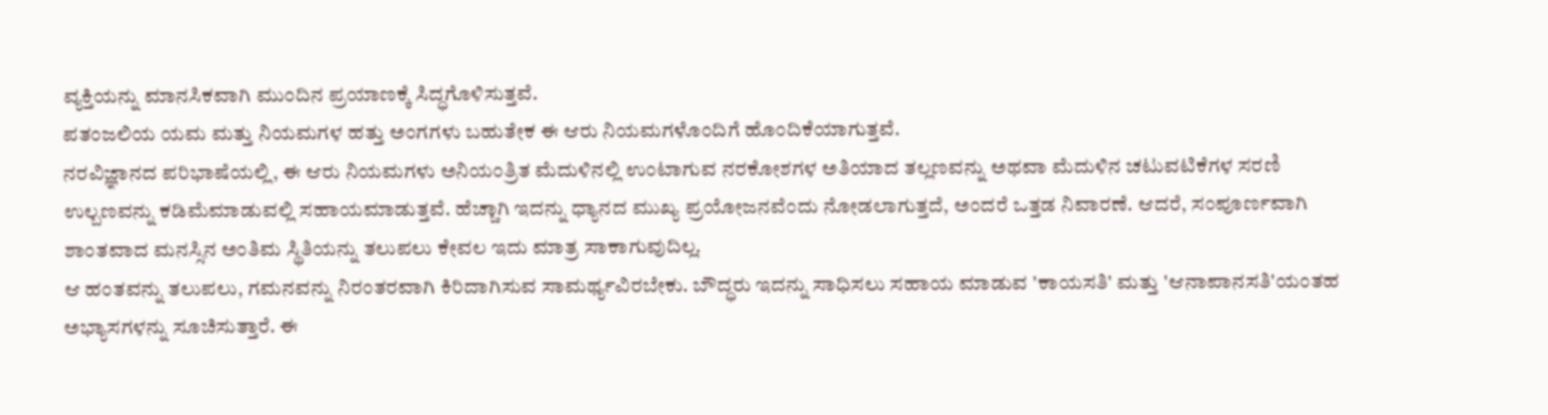ವ್ಯಕ್ತಿಯನ್ನು ಮಾನಸಿಕವಾಗಿ ಮುಂದಿನ ಪ್ರಯಾಣಕ್ಕೆ ಸಿದ್ಧಗೊಳಿಸುತ್ತವೆ.
ಪತಂಜಲಿಯ ಯಮ ಮತ್ತು ನಿಯಮಗಳ ಹತ್ತು ಅಂಗಗಳು ಬಹುತೇಕ ಈ ಆರು ನಿಯಮಗಳೊಂದಿಗೆ ಹೊಂದಿಕೆಯಾಗುತ್ತವೆ.
ನರವಿಜ್ಞಾನದ ಪರಿಭಾಷೆಯಲ್ಲಿ, ಈ ಆರು ನಿಯಮಗಳು ಅನಿಯಂತ್ರಿತ ಮೆದುಳಿನಲ್ಲಿ ಉಂಟಾಗುವ ನರಕೋಶಗಳ ಅತಿಯಾದ ತಲ್ಲಣವನ್ನು ಅಥವಾ ಮೆದುಳಿನ ಚಟುವಟಿಕೆಗಳ ಸರಣಿ ಉಲ್ಬಣವನ್ನು ಕಡಿಮೆಮಾಡುವಲ್ಲಿ ಸಹಾಯಮಾಡುತ್ತವೆ. ಹೆಚ್ಚಾಗಿ ಇದನ್ನು ಧ್ಯಾನದ ಮುಖ್ಯ ಪ್ರಯೋಜನವೆಂದು ನೋಡಲಾಗುತ್ತದೆ, ಅಂದರೆ ಒತ್ತಡ ನಿವಾರಣೆ. ಆದರೆ, ಸಂಪೂರ್ಣವಾಗಿ ಶಾಂತವಾದ ಮನಸ್ಸಿನ ಅಂತಿಮ ಸ್ಥಿತಿಯನ್ನು ತಲುಪಲು ಕೇವಲ ಇದು ಮಾತ್ರ ಸಾಕಾಗುವುದಿಲ್ಲ.
ಆ ಹಂತವನ್ನು ತಲುಪಲು, ಗಮನವನ್ನು ನಿರಂತರವಾಗಿ ಕಿರಿದಾಗಿಸುವ ಸಾಮರ್ಥ್ಯವಿರಬೇಕು. ಬೌದ್ಧರು ಇದನ್ನು ಸಾಧಿಸಲು ಸಹಾಯ ಮಾಡುವ 'ಕಾಯಸತಿ' ಮತ್ತು 'ಆನಾಪಾನಸತಿ'ಯಂತಹ ಅಭ್ಯಾಸಗಳನ್ನು ಸೂಚಿಸುತ್ತಾರೆ. ಈ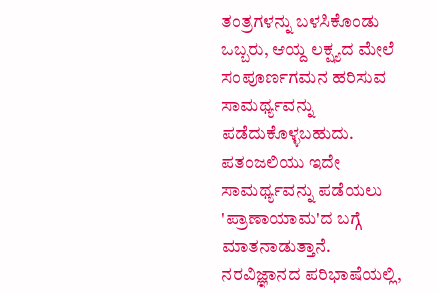ತಂತ್ರಗಳನ್ನು ಬಳಸಿಕೊಂಡು ಒಬ್ಬರು, ಆಯ್ದ ಲಕ್ಷ್ಯದ ಮೇಲೆ ಸಂಪೂರ್ಣಗಮನ ಹರಿಸುವ ಸಾಮರ್ಥ್ಯವನ್ನು ಪಡೆದುಕೊಳ್ಳಬಹುದು. ಪತಂಜಲಿಯು ಇದೇ ಸಾಮರ್ಥ್ಯವನ್ನು ಪಡೆಯಲು 'ಪ್ರಾಣಾಯಾಮ'ದ ಬಗ್ಗೆ ಮಾತನಾಡುತ್ತಾನೆ.
ನರವಿಜ್ಞಾನದ ಪರಿಭಾಷೆಯಲ್ಲಿ,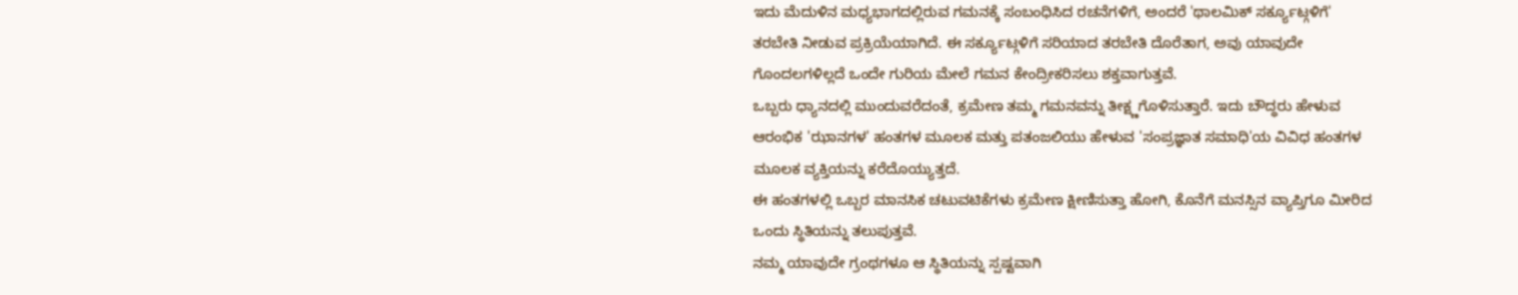ಇದು ಮೆದುಳಿನ ಮಧ್ಯಭಾಗದಲ್ಲಿರುವ ಗಮನಕ್ಕೆ ಸಂಬಂಧಿಸಿದ ರಚನೆಗಳಿಗೆ, ಅಂದರೆ 'ಥಾಲಮಿಕ್ ಸರ್ಕ್ಯೂಟ್ಗಳಿಗೆ' ತರಬೇತಿ ನೀಡುವ ಪ್ರಕ್ರಿಯೆಯಾಗಿದೆ. ಈ ಸರ್ಕ್ಯೂಟ್ಗಳಿಗೆ ಸರಿಯಾದ ತರಬೇತಿ ದೊರೆತಾಗ, ಅವು ಯಾವುದೇ ಗೊಂದಲಗಳಿಲ್ಲದೆ ಒಂದೇ ಗುರಿಯ ಮೇಲೆ ಗಮನ ಕೇಂದ್ರೀಕರಿಸಲು ಶಕ್ತವಾಗುತ್ತವೆ.
ಒಬ್ಬರು ಧ್ಯಾನದಲ್ಲಿ ಮುಂದುವರೆದಂತೆ, ಕ್ರಮೇಣ ತಮ್ಮ ಗಮನವನ್ನು ತೀಕ್ಷ್ಣಗೊಳಿಸುತ್ತಾರೆ. ಇದು ಬೌದ್ಧರು ಹೇಳುವ ಆರಂಭಿಕ 'ಝಾನಗಳ' ಹಂತಗಳ ಮೂಲಕ ಮತ್ತು ಪತಂಜಲಿಯು ಹೇಳುವ 'ಸಂಪ್ರಜ್ಞಾತ ಸಮಾಧಿ'ಯ ವಿವಿಧ ಹಂತಗಳ ಮೂಲಕ ವ್ಯಕ್ತಿಯನ್ನು ಕರೆದೊಯ್ಯುತ್ತದೆ.
ಈ ಹಂತಗಳಲ್ಲಿ ಒಬ್ಬರ ಮಾನಸಿಕ ಚಟುವಟಿಕೆಗಳು ಕ್ರಮೇಣ ಕ್ಷೀಣಿಸುತ್ತಾ ಹೋಗಿ, ಕೊನೆಗೆ ಮನಸ್ಸಿನ ವ್ಯಾಪ್ತಿಗೂ ಮೀರಿದ ಒಂದು ಸ್ಥಿತಿಯನ್ನು ತಲುಪುತ್ತವೆ.
ನಮ್ಮ ಯಾವುದೇ ಗ್ರಂಥಗಳೂ ಆ ಸ್ಥಿತಿಯನ್ನು ಸ್ಪಷ್ಟವಾಗಿ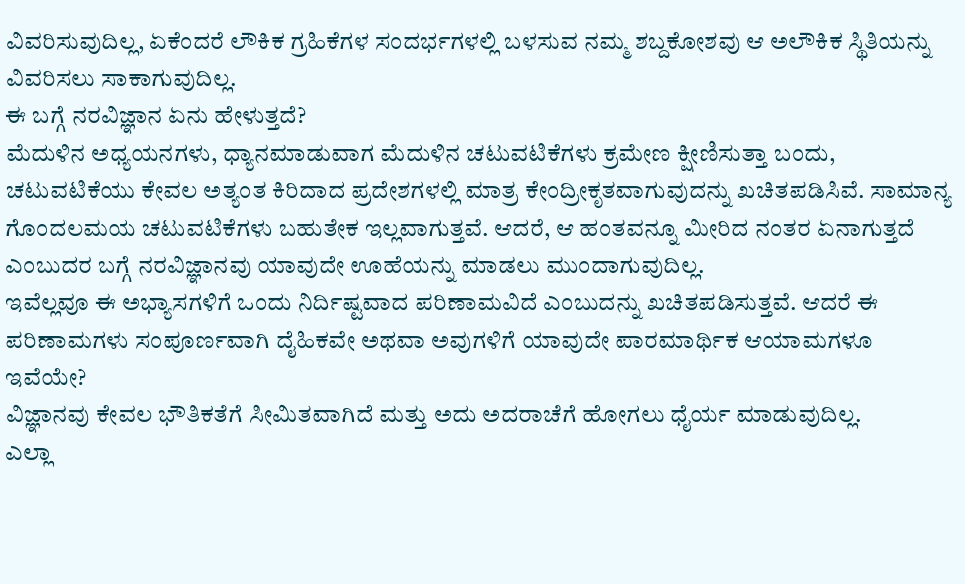ವಿವರಿಸುವುದಿಲ್ಲ, ಏಕೆಂದರೆ ಲೌಕಿಕ ಗ್ರಹಿಕೆಗಳ ಸಂದರ್ಭಗಳಲ್ಲಿ ಬಳಸುವ ನಮ್ಮ ಶಬ್ದಕೋಶವು ಆ ಅಲೌಕಿಕ ಸ್ಥಿತಿಯನ್ನು ವಿವರಿಸಲು ಸಾಕಾಗುವುದಿಲ್ಲ.
ಈ ಬಗ್ಗೆ ನರವಿಜ್ಞಾನ ಏನು ಹೇಳುತ್ತದೆ?
ಮೆದುಳಿನ ಅಧ್ಯಯನಗಳು, ಧ್ಯಾನಮಾಡುವಾಗ ಮೆದುಳಿನ ಚಟುವಟಿಕೆಗಳು ಕ್ರಮೇಣ ಕ್ಷೀಣಿಸುತ್ತಾ ಬಂದು, ಚಟುವಟಿಕೆಯು ಕೇವಲ ಅತ್ಯಂತ ಕಿರಿದಾದ ಪ್ರದೇಶಗಳಲ್ಲಿ ಮಾತ್ರ ಕೇಂದ್ರೀಕೃತವಾಗುವುದನ್ನು ಖಚಿತಪಡಿಸಿವೆ. ಸಾಮಾನ್ಯ ಗೊಂದಲಮಯ ಚಟುವಟಿಕೆಗಳು ಬಹುತೇಕ ಇಲ್ಲವಾಗುತ್ತವೆ. ಆದರೆ, ಆ ಹಂತವನ್ನೂ ಮೀರಿದ ನಂತರ ಏನಾಗುತ್ತದೆ ಎಂಬುದರ ಬಗ್ಗೆ ನರವಿಜ್ಞಾನವು ಯಾವುದೇ ಊಹೆಯನ್ನು ಮಾಡಲು ಮುಂದಾಗುವುದಿಲ್ಲ.
ಇವೆಲ್ಲವೂ ಈ ಅಭ್ಯಾಸಗಳಿಗೆ ಒಂದು ನಿರ್ದಿಷ್ಟವಾದ ಪರಿಣಾಮವಿದೆ ಎಂಬುದನ್ನು ಖಚಿತಪಡಿಸುತ್ತವೆ. ಆದರೆ ಈ ಪರಿಣಾಮಗಳು ಸಂಪೂರ್ಣವಾಗಿ ದೈಹಿಕವೇ ಅಥವಾ ಅವುಗಳಿಗೆ ಯಾವುದೇ ಪಾರಮಾರ್ಥಿಕ ಆಯಾಮಗಳೂ ಇವೆಯೇ?
ವಿಜ್ಞಾನವು ಕೇವಲ ಭೌತಿಕತೆಗೆ ಸೀಮಿತವಾಗಿದೆ ಮತ್ತು ಅದು ಅದರಾಚೆಗೆ ಹೋಗಲು ಧೈರ್ಯ ಮಾಡುವುದಿಲ್ಲ.
ಎಲ್ಲಾ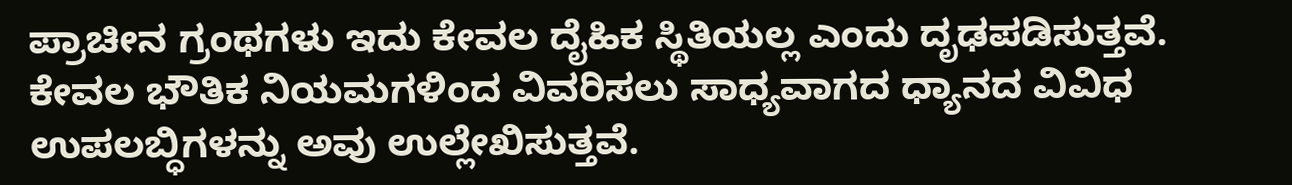ಪ್ರಾಚೀನ ಗ್ರಂಥಗಳು ಇದು ಕೇವಲ ದೈಹಿಕ ಸ್ಥಿತಿಯಲ್ಲ ಎಂದು ದೃಢಪಡಿಸುತ್ತವೆ. ಕೇವಲ ಭೌತಿಕ ನಿಯಮಗಳಿಂದ ವಿವರಿಸಲು ಸಾಧ್ಯವಾಗದ ಧ್ಯಾನದ ವಿವಿಧ ಉಪಲಬ್ಧಿಗಳನ್ನು ಅವು ಉಲ್ಲೇಖಿಸುತ್ತವೆ.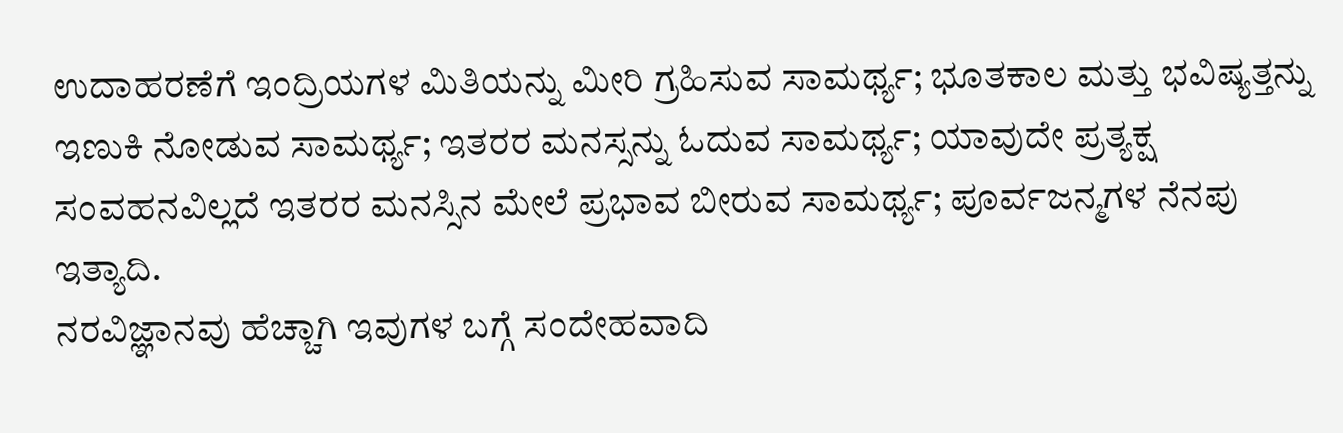ಉದಾಹರಣೆಗೆ ಇಂದ್ರಿಯಗಳ ಮಿತಿಯನ್ನು ಮೀರಿ ಗ್ರಹಿಸುವ ಸಾಮರ್ಥ್ಯ; ಭೂತಕಾಲ ಮತ್ತು ಭವಿಷ್ಯತ್ತನ್ನು ಇಣುಕಿ ನೋಡುವ ಸಾಮರ್ಥ್ಯ; ಇತರರ ಮನಸ್ಸನ್ನು ಓದುವ ಸಾಮರ್ಥ್ಯ; ಯಾವುದೇ ಪ್ರತ್ಯಕ್ಷ ಸಂವಹನವಿಲ್ಲದೆ ಇತರರ ಮನಸ್ಸಿನ ಮೇಲೆ ಪ್ರಭಾವ ಬೀರುವ ಸಾಮರ್ಥ್ಯ; ಪೂರ್ವಜನ್ಮಗಳ ನೆನಪು ಇತ್ಯಾದಿ.
ನರವಿಜ್ಞಾನವು ಹೆಚ್ಚಾಗಿ ಇವುಗಳ ಬಗ್ಗೆ ಸಂದೇಹವಾದಿ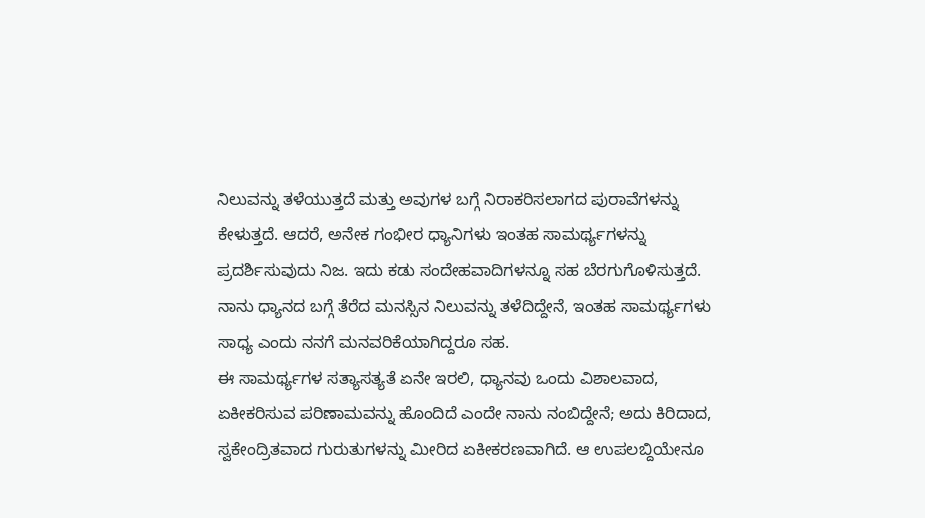ನಿಲುವನ್ನು ತಳೆಯುತ್ತದೆ ಮತ್ತು ಅವುಗಳ ಬಗ್ಗೆ ನಿರಾಕರಿಸಲಾಗದ ಪುರಾವೆಗಳನ್ನು ಕೇಳುತ್ತದೆ. ಆದರೆ, ಅನೇಕ ಗಂಭೀರ ಧ್ಯಾನಿಗಳು ಇಂತಹ ಸಾಮರ್ಥ್ಯಗಳನ್ನು ಪ್ರದರ್ಶಿಸುವುದು ನಿಜ. ಇದು ಕಡು ಸಂದೇಹವಾದಿಗಳನ್ನೂ ಸಹ ಬೆರಗುಗೊಳಿಸುತ್ತದೆ.
ನಾನು ಧ್ಯಾನದ ಬಗ್ಗೆ ತೆರೆದ ಮನಸ್ಸಿನ ನಿಲುವನ್ನು ತಳೆದಿದ್ದೇನೆ, ಇಂತಹ ಸಾಮರ್ಥ್ಯಗಳು ಸಾಧ್ಯ ಎಂದು ನನಗೆ ಮನವರಿಕೆಯಾಗಿದ್ದರೂ ಸಹ.
ಈ ಸಾಮರ್ಥ್ಯಗಳ ಸತ್ಯಾಸತ್ಯತೆ ಏನೇ ಇರಲಿ, ಧ್ಯಾನವು ಒಂದು ವಿಶಾಲವಾದ, ಏಕೀಕರಿಸುವ ಪರಿಣಾಮವನ್ನು ಹೊಂದಿದೆ ಎಂದೇ ನಾನು ನಂಬಿದ್ದೇನೆ; ಅದು ಕಿರಿದಾದ, ಸ್ವಕೇಂದ್ರಿತವಾದ ಗುರುತುಗಳನ್ನು ಮೀರಿದ ಏಕೀಕರಣವಾಗಿದೆ. ಆ ಉಪಲಬ್ದಿಯೇನೂ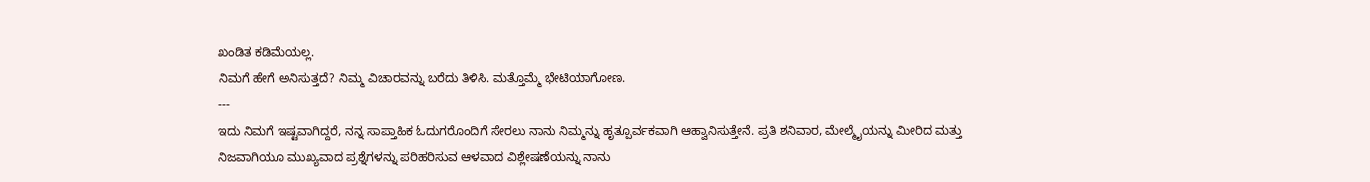ಖಂಡಿತ ಕಡಿಮೆಯಲ್ಲ.
ನಿಮಗೆ ಹೇಗೆ ಅನಿಸುತ್ತದೆ? ನಿಮ್ಮ ವಿಚಾರವನ್ನು ಬರೆದು ತಿಳಿಸಿ. ಮತ್ತೊಮ್ಮೆ ಭೇಟಿಯಾಗೋಣ.
---
ಇದು ನಿಮಗೆ ಇಷ್ಟವಾಗಿದ್ದರೆ, ನನ್ನ ಸಾಪ್ತಾಹಿಕ ಓದುಗರೊಂದಿಗೆ ಸೇರಲು ನಾನು ನಿಮ್ಮನ್ನು ಹೃತ್ಪೂರ್ವಕವಾಗಿ ಆಹ್ವಾನಿಸುತ್ತೇನೆ. ಪ್ರತಿ ಶನಿವಾರ, ಮೇಲ್ಮೈಯನ್ನು ಮೀರಿದ ಮತ್ತು ನಿಜವಾಗಿಯೂ ಮುಖ್ಯವಾದ ಪ್ರಶ್ನೆಗಳನ್ನು ಪರಿಹರಿಸುವ ಆಳವಾದ ವಿಶ್ಲೇಷಣೆಯನ್ನು ನಾನು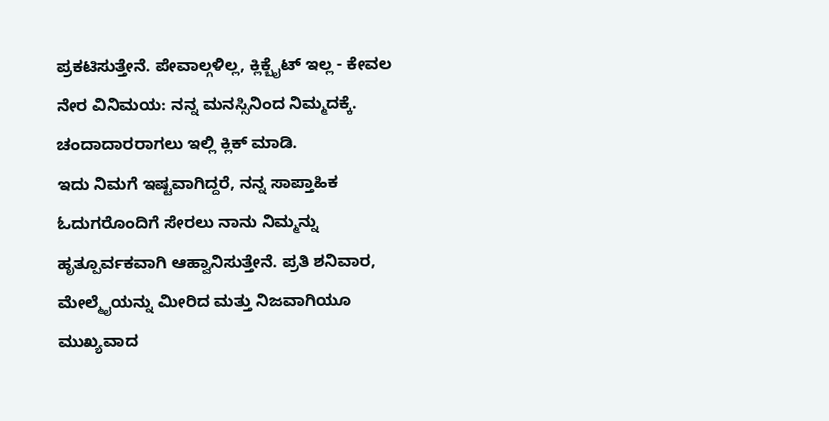ಪ್ರಕಟಿಸುತ್ತೇನೆ. ಪೇವಾಲ್ಗಳಿಲ್ಲ, ಕ್ಲಿಕ್ಬೈಟ್ ಇಲ್ಲ - ಕೇವಲ ನೇರ ವಿನಿಮಯ: ನನ್ನ ಮನಸ್ಸಿನಿಂದ ನಿಮ್ಮದಕ್ಕೆ. ಚಂದಾದಾರರಾಗಲು ಇಲ್ಲಿ ಕ್ಲಿಕ್ ಮಾಡಿ.
ಇದು ನಿಮಗೆ ಇಷ್ಟವಾಗಿದ್ದರೆ, ನನ್ನ ಸಾಪ್ತಾಹಿಕ ಓದುಗರೊಂದಿಗೆ ಸೇರಲು ನಾನು ನಿಮ್ಮನ್ನು ಹೃತ್ಪೂರ್ವಕವಾಗಿ ಆಹ್ವಾನಿಸುತ್ತೇನೆ. ಪ್ರತಿ ಶನಿವಾರ, ಮೇಲ್ಮೈಯನ್ನು ಮೀರಿದ ಮತ್ತು ನಿಜವಾಗಿಯೂ ಮುಖ್ಯವಾದ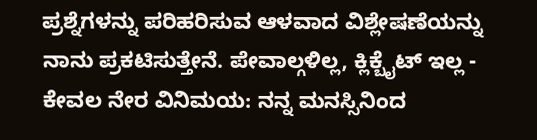ಪ್ರಶ್ನೆಗಳನ್ನು ಪರಿಹರಿಸುವ ಆಳವಾದ ವಿಶ್ಲೇಷಣೆಯನ್ನು ನಾನು ಪ್ರಕಟಿಸುತ್ತೇನೆ. ಪೇವಾಲ್ಗಳಿಲ್ಲ, ಕ್ಲಿಕ್ಬೈಟ್ ಇಲ್ಲ - ಕೇವಲ ನೇರ ವಿನಿಮಯ: ನನ್ನ ಮನಸ್ಸಿನಿಂದ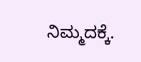ನಿಮ್ಮದಕ್ಕೆ.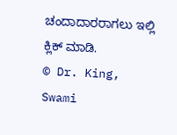ಚಂದಾದಾರರಾಗಲು ಇಲ್ಲಿ ಕ್ಲಿಕ್ ಮಾಡಿ.
© Dr. King, Swami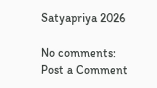Satyapriya 2026

No comments:
Post a Comment